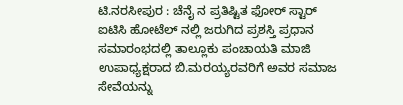ಟಿ.ನರಸೀಪುರ : ಚೆನೈ ನ ಪ್ರತಿಷ್ಟಿತ ಫೋರ್ ಸ್ಟಾರ್ ಐಟಿಸಿ ಹೋಟೆಲ್ ನಲ್ಲಿ ಜರುಗಿದ ಪ್ರಶಸ್ತಿ ಪ್ರಧಾನ ಸಮಾರಂಭದಲ್ಲಿ ತಾಲ್ಲೂಕು ಪಂಚಾಯತಿ ಮಾಜಿ ಉಪಾಧ್ಯಕ್ಷರಾದ ಬಿ.ಮರಯ್ಯರವರಿಗೆ ಅವರ ಸಮಾಜ ಸೇವೆಯನ್ನು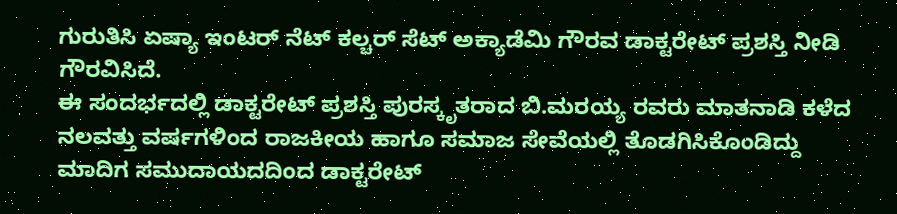ಗುರುತಿಸಿ ಏಷ್ಯಾ ಇಂಟರ್ ನೆಟ್ ಕಲ್ಚರ್ ಸೆಟ್ ಅಕ್ಯಾಡೆಮಿ ಗೌರವ ಡಾಕ್ಟರೇಟ್ ಪ್ರಶಸ್ತಿ ನೀಡಿ ಗೌರವಿಸಿದೆ.
ಈ ಸಂದರ್ಭದಲ್ಲಿ ಡಾಕ್ಟರೇಟ್ ಪ್ರಶಸ್ತಿ ಪುರಸ್ಕೃತರಾದ ಬಿ.ಮರಯ್ಯ ರವರು ಮಾತನಾಡಿ ಕಳೆದ ನಲವತ್ತು ವರ್ಷಗಳಿಂದ ರಾಜಕೀಯ ಹಾಗೂ ಸಮಾಜ ಸೇವೆಯಲ್ಲಿ ತೊಡಗಿಸಿಕೊಂಡಿದ್ದು ಮಾದಿಗ ಸಮುದಾಯದದಿಂದ ಡಾಕ್ಟರೇಟ್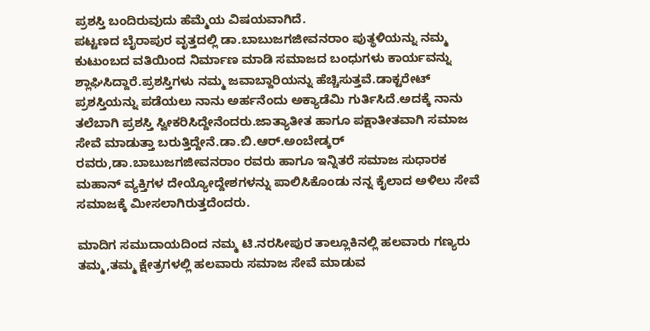ಪ್ರಶಸ್ತಿ ಬಂದಿರುವುದು ಹೆಮ್ಮೆಯ ವಿಷಯವಾಗಿದೆ.
ಪಟ್ಟಣದ ಬೈರಾಪುರ ವೃತ್ತದಲ್ಲಿ ಡಾ.ಬಾಬುಜಗಜೀವನರಾಂ ಪುತ್ಥಳಿಯನ್ನು ನಮ್ಮ ಕುಟುಂಬದ ವತಿಯಿಂದ ನಿರ್ಮಾಣ ಮಾಡಿ ಸಮಾಜದ ಬಂಧುಗಳು ಕಾರ್ಯವನ್ನು ಶ್ಲಾಘಿಸಿದ್ದಾರೆ.ಪ್ರಶಸ್ತಿಗಳು ನಮ್ಮ ಜವಾಬ್ದಾರಿಯನ್ನು ಹೆಚ್ಚಿಸುತ್ತವೆ.ಡಾಕ್ಟರೇಟ್ ಪ್ರಶಸ್ತಿಯನ್ನು ಪಡೆಯಲು ನಾನು ಅರ್ಹನೆಂದು ಅಕ್ಯಾಡೆಮಿ ಗುರ್ತಿಸಿದೆ.ಅದಕ್ಕೆ ನಾನು ತಲೆಬಾಗಿ ಪ್ರಶಸ್ತಿ ಸ್ವೀಕರಿಸಿದ್ದೇನೆಂದರು.ಜಾತ್ಯಾತೀತ ಹಾಗೂ ಪಕ್ಷಾತೀತವಾಗಿ ಸಮಾಜ ಸೇವೆ ಮಾಡುತ್ತಾ ಬರುತ್ತಿದ್ದೇನೆ.ಡಾ.ಬಿ.ಆರ್.ಅಂಬೇಡ್ಕರ್ ರವರು,ಡಾ.ಬಾಬುಜಗಜೀವನರಾಂ ರವರು ಹಾಗೂ ಇನ್ನಿತರೆ ಸಮಾಜ ಸುಧಾರಕ ಮಹಾನ್ ವ್ಯಕ್ತಿಗಳ ದೇಯ್ಯೋದ್ದೇಶಗಳನ್ನು ಪಾಲಿಸಿಕೊಂಡು ನನ್ನ ಕೈಲಾದ ಅಳಿಲು ಸೇವೆ ಸಮಾಜಕ್ಕೆ ಮೀಸಲಾಗಿರುತ್ತದೆಂದರು.

ಮಾದಿಗ ಸಮುದಾಯದಿಂದ ನಮ್ಮ ಟಿ.ನರಸೀಪುರ ತಾಲ್ಲೂಕಿನಲ್ಲಿ ಹಲವಾರು ಗಣ್ಯರು ತಮ್ಮ,ತಮ್ಮ ಕ್ಷೇತ್ರಗಳಲ್ಲಿ ಹಲವಾರು ಸಮಾಜ ಸೇವೆ ಮಾಡುವ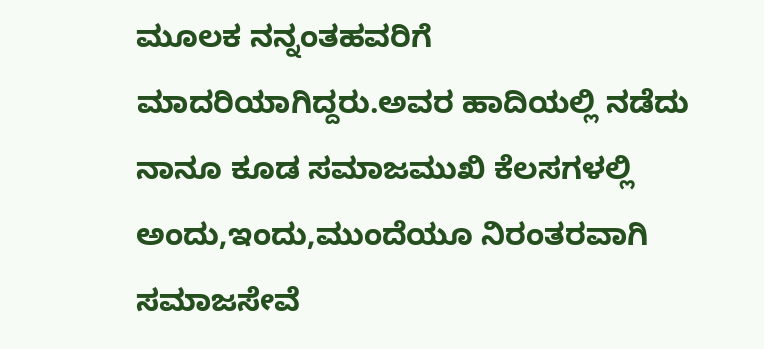ಮೂಲಕ ನನ್ನಂತಹವರಿಗೆ ಮಾದರಿಯಾಗಿದ್ದರು.ಅವರ ಹಾದಿಯಲ್ಲಿ ನಡೆದು ನಾನೂ ಕೂಡ ಸಮಾಜಮುಖಿ ಕೆಲಸಗಳಲ್ಲಿ ಅಂದು,ಇಂದು,ಮುಂದೆಯೂ ನಿರಂತರವಾಗಿ ಸಮಾಜಸೇವೆ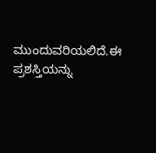ಮುಂದುವರಿಯಲಿದೆ.ಈ ಪ್ರಶಸ್ತಿಯನ್ನು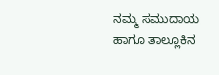ನಮ್ಮ ಸಮುದಾಯ ಹಾಗೂ ತಾಲ್ಲೂಕಿನ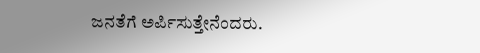ಜನತೆಗೆ ಅರ್ಪಿಸುತ್ತೇನೆಂದರು.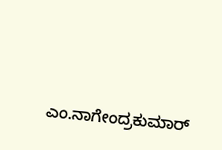ಎಂ.ನಾಗೇಂದ್ರಕುಮಾರ್